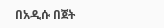በአዲሱ በጀት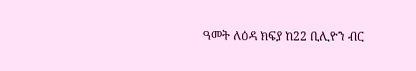ዓመት ለዕዳ ክፍያ ከ22 ቢሊዮን ብር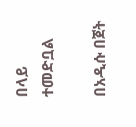በላይ ተመድቧል

በአዲሱ በጀት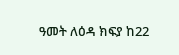ዓመት ለዕዳ ክፍያ ከ22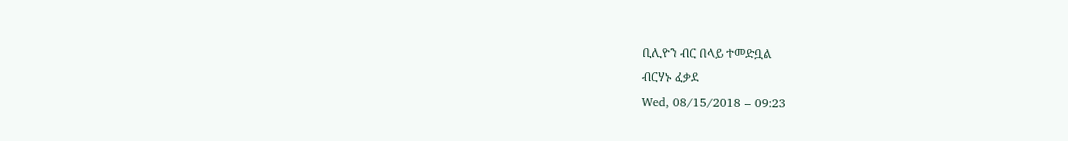ቢሊዮን ብር በላይ ተመድቧል
ብርሃኑ ፈቃደ
Wed, 08/15/2018 – 09:23